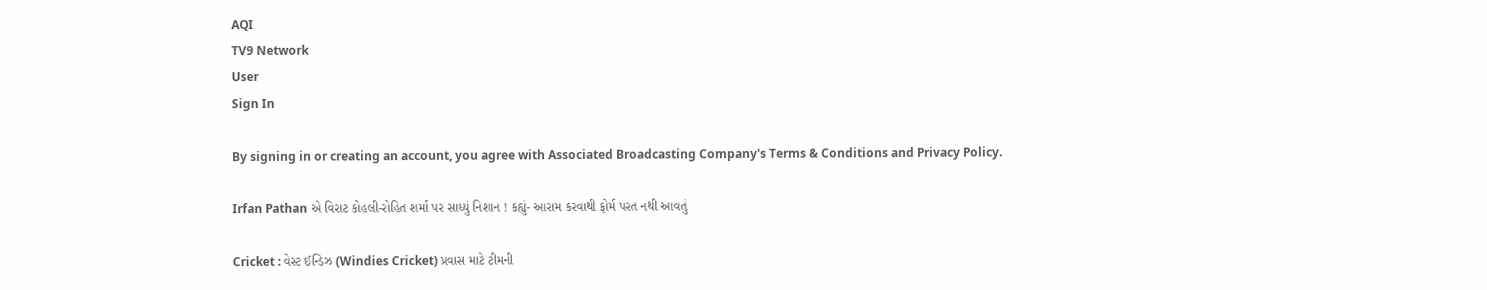AQI
TV9 Network
User
Sign In

By signing in or creating an account, you agree with Associated Broadcasting Company's Terms & Conditions and Privacy Policy.

Irfan Pathan એ વિરાટ કોહલી-રોહિત શર્મા પર સાધ્યું નિશાન ! કહ્યું- આરામ કરવાથી ફોર્મ પરત નથી આવતું

Cricket : વેસ્ટ ઈન્ડિઝ (Windies Cricket) પ્રવાસ માટે ટીમની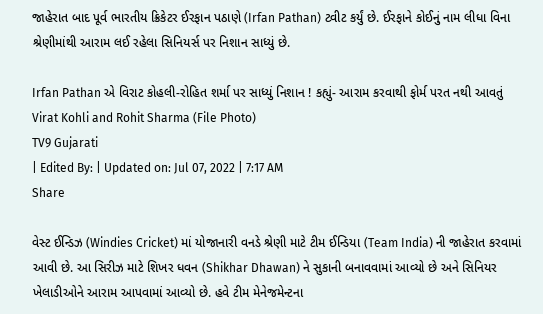જાહેરાત બાદ પૂર્વ ભારતીય ક્રિકેટર ઈરફાન પઠાણે (Irfan Pathan) ટ્વીટ કર્યું છે. ઈરફાને કોઈનું નામ લીધા વિના શ્રેણીમાંથી આરામ લઈ રહેલા સિનિયર્સ પર નિશાન સાધ્યું છે.

Irfan Pathan એ વિરાટ કોહલી-રોહિત શર્મા પર સાધ્યું નિશાન ! કહ્યું- આરામ કરવાથી ફોર્મ પરત નથી આવતું
Virat Kohli and Rohit Sharma (File Photo)
TV9 Gujarati
| Edited By: | Updated on: Jul 07, 2022 | 7:17 AM
Share

વેસ્ટ ઈન્ડિઝ (Windies Cricket) માં યોજાનારી વનડે શ્રેણી માટે ટીમ ઈન્ડિયા (Team India) ની જાહેરાત કરવામાં આવી છે. આ સિરીઝ માટે શિખર ધવન (Shikhar Dhawan) ને સુકાની બનાવવામાં આવ્યો છે અને સિનિયર ખેલાડીઓને આરામ આપવામાં આવ્યો છે. હવે ટીમ મેનેજમેન્ટના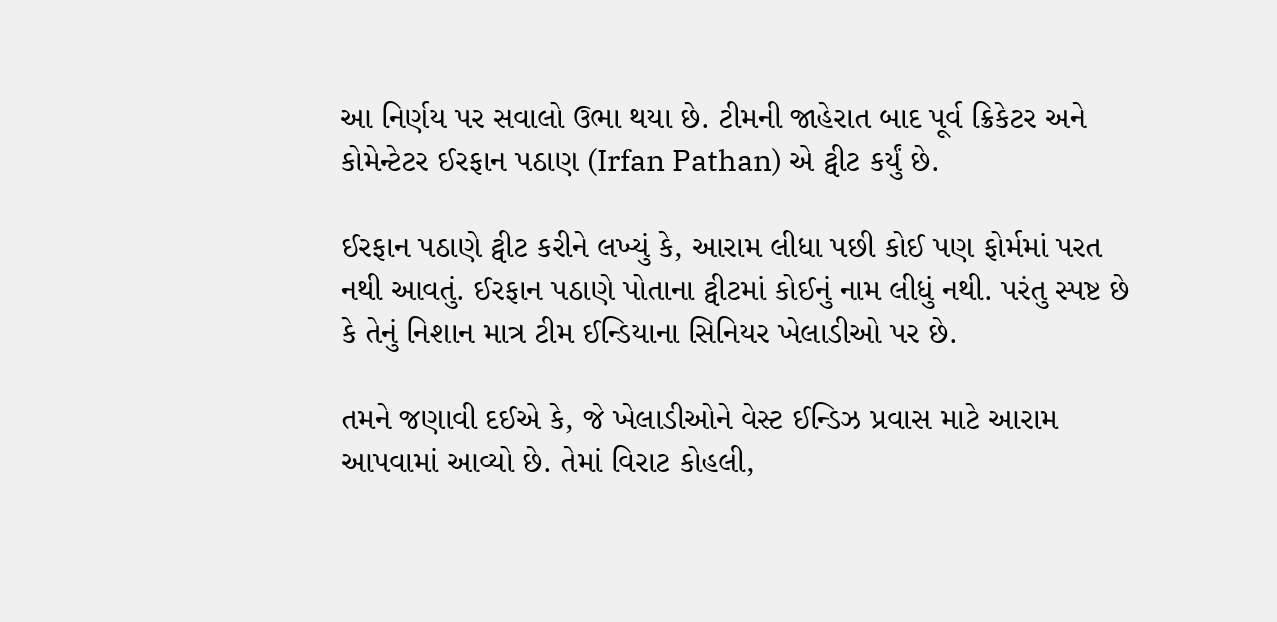આ નિર્ણય પર સવાલો ઉભા થયા છે. ટીમની જાહેરાત બાદ પૂર્વ ક્રિકેટર અને કોમેન્ટેટર ઈરફાન પઠાણ (Irfan Pathan) એ ટ્વીટ કર્યું છે.

ઈરફાન પઠાણે ટ્વીટ કરીને લખ્યું કે, આરામ લીધા પછી કોઈ પણ ફોર્મમાં પરત નથી આવતું. ઈરફાન પઠાણે પોતાના ટ્વીટમાં કોઈનું નામ લીધું નથી. પરંતુ સ્પષ્ટ છે કે તેનું નિશાન માત્ર ટીમ ઈન્ડિયાના સિનિયર ખેલાડીઓ પર છે.

તમને જણાવી દઈએ કે, જે ખેલાડીઓને વેસ્ટ ઈન્ડિઝ પ્રવાસ માટે આરામ આપવામાં આવ્યો છે. તેમાં વિરાટ કોહલી,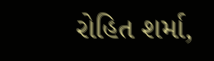રોહિત શર્મા,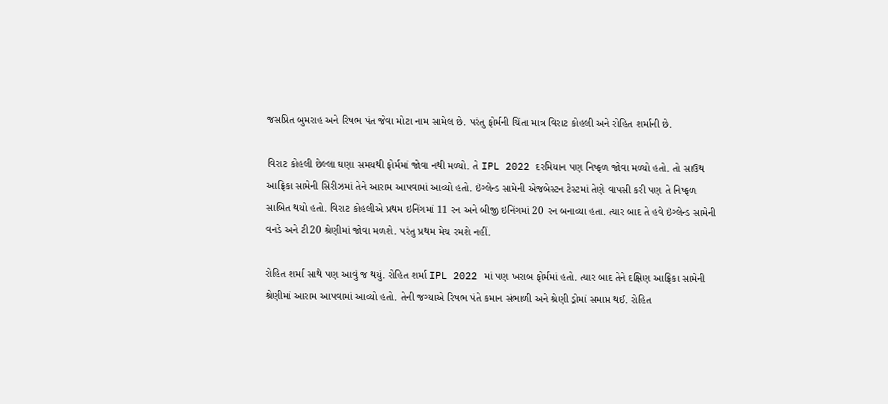જસપ્રિત બુમરાહ અને રિષભ પંત જેવા મોટા નામ સામેલ છે. પરંતુ ફોર્મની ચિંતા માત્ર વિરાટ કોહલી અને રોહિત શર્માની છે.

વિરાટ કોહલી છેલ્લા ઘણા સમયથી ફોર્મમાં જોવા નથી મળ્યો. તે IPL 2022 દરમિયાન પણ નિષ્ફળ જોવા મળ્યો હતો. તો સાઉથ આફ્રિકા સામેની સિરીઝમાં તેને આરામ આપવામાં આવ્યો હતો. ઇંગ્લેન્ડ સામેની એજબેસ્ટન ટેસ્ટમાં તેણે વાપસી કરી પણ તે નિષ્ફળ સાબિત થયો હતો. વિરાટ કોહલીએ પ્રથમ ઇનિંગમાં 11 રન અને બીજી ઇનિંગમાં 20 રન બનાવ્યા હતા. ત્યાર બાદ તે હવે ઇંગ્લેન્ડ સામેની વનડે અને ટી20 શ્રેણીમાં જોવા મળશે. પરંતુ પ્રથમ મેચ રમશે નહીં.

રોહિત શર્મા સાથે પણ આવું જ થયું. રોહિત શર્મા IPL 2022 માં પણ ખરાબ ફોર્મમાં હતો. ત્યાર બાદ તેને દક્ષિણ આફ્રિકા સામેની શ્રેણીમાં આરામ આપવામાં આવ્યો હતો. તેની જગ્યાએ રિષભ પંતે કમાન સંભાળી અને શ્રેણી ડ્રોમાં સમાપ્ત થઈ. રોહિત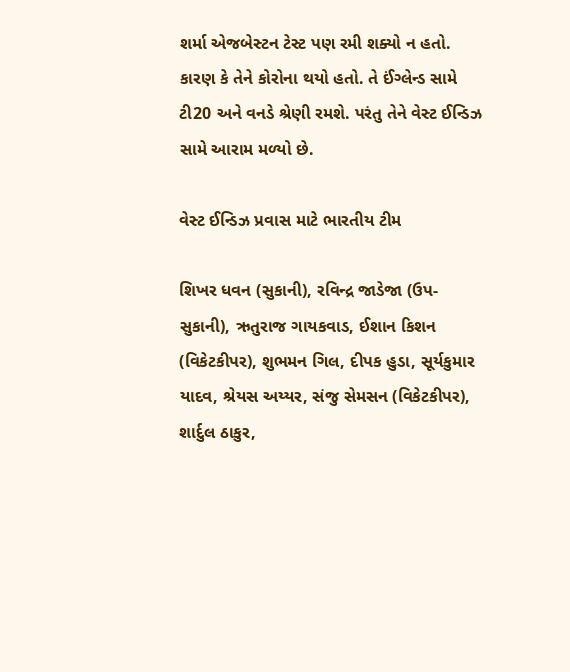શર્મા એજબેસ્ટન ટેસ્ટ પણ રમી શક્યો ન હતો. કારણ કે તેને કોરોના થયો હતો. તે ઈંગ્લેન્ડ સામે ટી20 અને વનડે શ્રેણી રમશે. પરંતુ તેને વેસ્ટ ઈન્ડિઝ સામે આરામ મળ્યો છે.

વેસ્ટ ઈન્ડિઝ પ્રવાસ માટે ભારતીય ટીમ

શિખર ધવન (સુકાની), રવિન્દ્ર જાડેજા (ઉપ-સુકાની), ઋતુરાજ ગાયકવાડ, ઈશાન કિશન (વિકેટકીપર), શુભમન ગિલ, દીપક હુડા, સૂર્યકુમાર યાદવ, શ્રેયસ અય્યર, સંજુ સેમસન (વિકેટકીપર), શાર્દુલ ઠાકુર,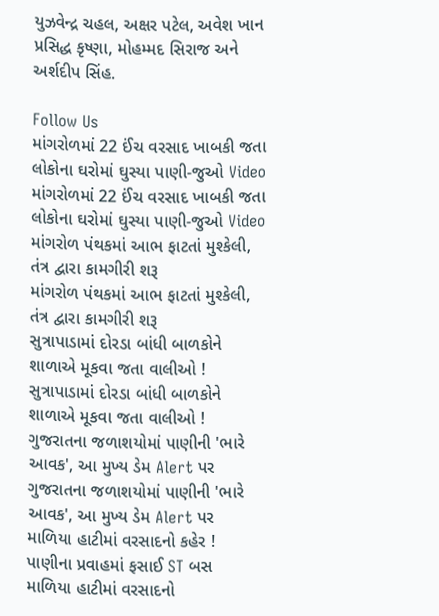યુઝવેન્દ્ર ચહલ, અક્ષર પટેલ, અવેશ ખાન પ્રસિદ્ધ કૃષ્ણા, મોહમ્મદ સિરાજ અને અર્શદીપ સિંહ.

Follow Us
માંગરોળમાં 22 ઈંચ વરસાદ ખાબકી જતા લોકોના ઘરોમાં ઘુસ્યા પાણી-જુઓ Video
માંગરોળમાં 22 ઈંચ વરસાદ ખાબકી જતા લોકોના ઘરોમાં ઘુસ્યા પાણી-જુઓ Video
માંગરોળ પંથકમાં આભ ફાટતાં મુશ્કેલી, તંત્ર દ્વારા કામગીરી શરૂ
માંગરોળ પંથકમાં આભ ફાટતાં મુશ્કેલી, તંત્ર દ્વારા કામગીરી શરૂ
સુત્રાપાડામાં દોરડા બાંધી બાળકોને શાળાએ મૂકવા જતા વાલીઓ !
સુત્રાપાડામાં દોરડા બાંધી બાળકોને શાળાએ મૂકવા જતા વાલીઓ !
ગુજરાતના જળાશયોમાં પાણીની 'ભારે આવક', આ મુખ્ય ડેમ Alert પર
ગુજરાતના જળાશયોમાં પાણીની 'ભારે આવક', આ મુખ્ય ડેમ Alert પર
માળિયા હાટીમાં વરસાદનો કહેર ! પાણીના પ્રવાહમાં ફસાઈ ST બસ
માળિયા હાટીમાં વરસાદનો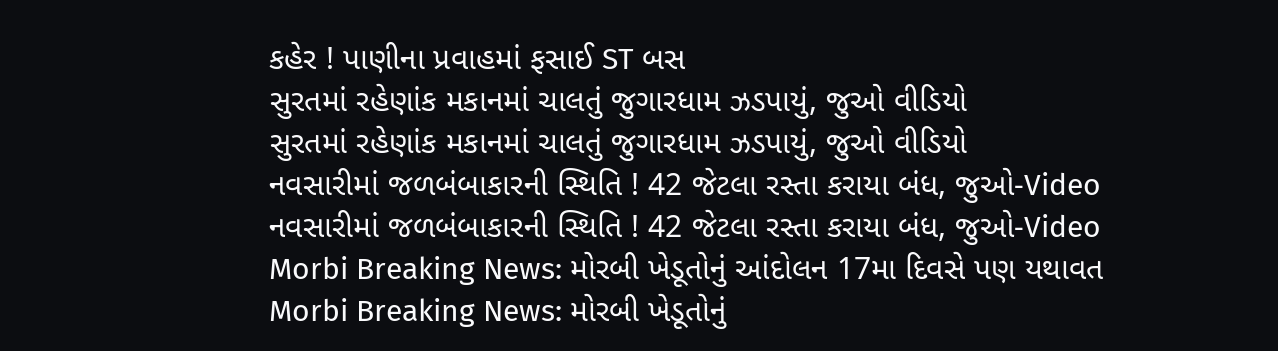કહેર ! પાણીના પ્રવાહમાં ફસાઈ ST બસ
સુરતમાં રહેણાંક મકાનમાં ચાલતું જુગારધામ ઝડપાયું, જુઓ વીડિયો
સુરતમાં રહેણાંક મકાનમાં ચાલતું જુગારધામ ઝડપાયું, જુઓ વીડિયો
નવસારીમાં જળબંબાકારની સ્થિતિ ! 42 જેટલા રસ્તા કરાયા બંધ, જુઓ-Video
નવસારીમાં જળબંબાકારની સ્થિતિ ! 42 જેટલા રસ્તા કરાયા બંધ, જુઓ-Video
Morbi Breaking News: મોરબી ખેડૂતોનું આંદોલન 17મા દિવસે પણ યથાવત
Morbi Breaking News: મોરબી ખેડૂતોનું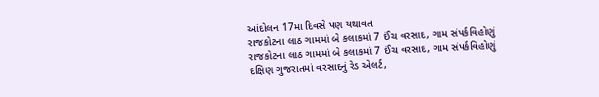આંદોલન 17મા દિવસે પણ યથાવત
રાજકોટના લાઠ ગામમાં બે કલાકમાં 7 ઈંચ વરસાદ, ગામ સંપર્કવિહોણું
રાજકોટના લાઠ ગામમાં બે કલાકમાં 7 ઈંચ વરસાદ, ગામ સંપર્કવિહોણું
દક્ષિણ ગુજરાતમાં વરસાદનું રેડ એલર્ટ,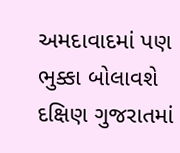અમદાવાદમાં પણ ભુક્કા બોલાવશે
દક્ષિણ ગુજરાતમાં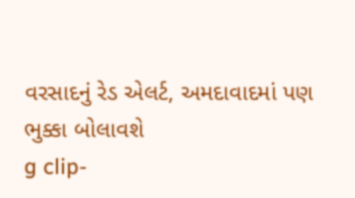વરસાદનું રેડ એલર્ટ, અમદાવાદમાં પણ ભુક્કા બોલાવશે
g clip-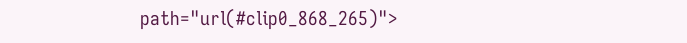path="url(#clip0_868_265)">